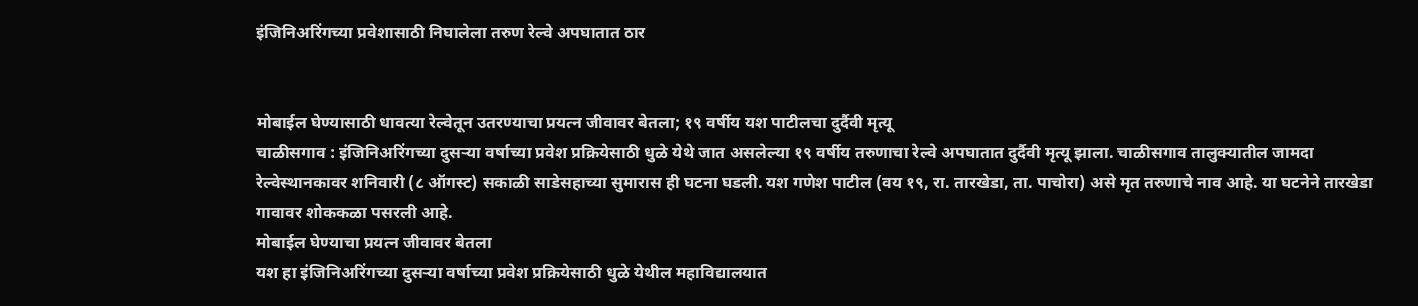इंजिनिअरिंगच्या प्रवेशासाठी निघालेला तरुण रेल्वे अपघातात ठार


मोबाईल घेण्यासाठी धावत्या रेल्वेतून उतरण्याचा प्रयत्न जीवावर बेतला; १९ वर्षीय यश पाटीलचा दुर्दैवी मृत्यू
चाळीसगाव : इंजिनिअरिंगच्या दुसऱ्या वर्षाच्या प्रवेश प्रक्रियेसाठी धुळे येथे जात असलेल्या १९ वर्षीय तरुणाचा रेल्वे अपघातात दुर्दैवी मृत्यू झाला. चाळीसगाव तालुक्यातील जामदा रेल्वेस्थानकावर शनिवारी (८ ऑगस्ट) सकाळी साडेसहाच्या सुमारास ही घटना घडली. यश गणेश पाटील (वय १९, रा. तारखेडा, ता. पाचोरा) असे मृत तरुणाचे नाव आहे. या घटनेने तारखेडा गावावर शोककळा पसरली आहे.
मोबाईल घेण्याचा प्रयत्न जीवावर बेतला
यश हा इंजिनिअरिंगच्या दुसऱ्या वर्षाच्या प्रवेश प्रक्रियेसाठी धुळे येथील महाविद्यालयात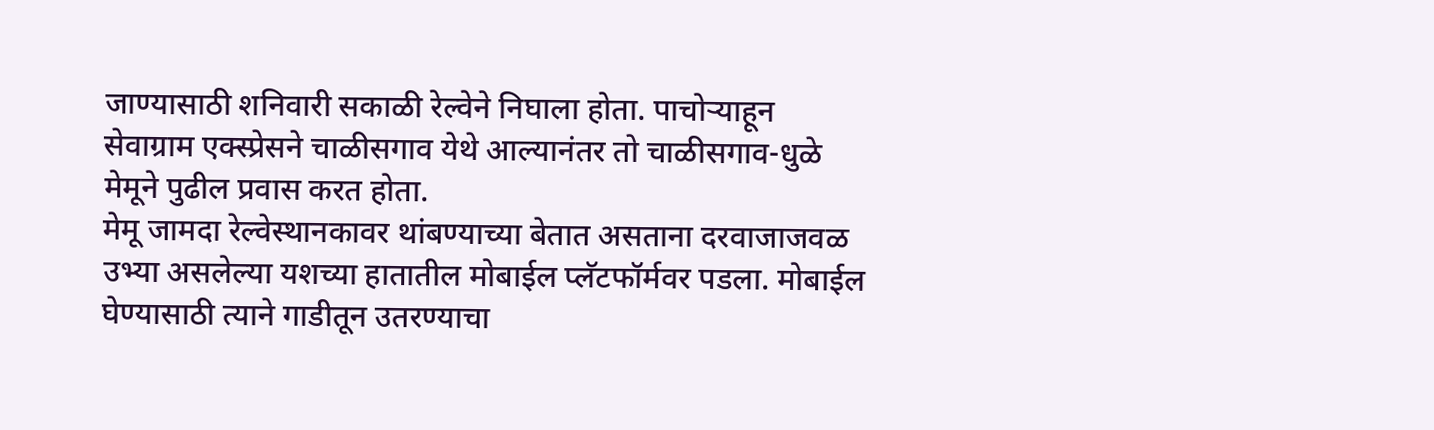जाण्यासाठी शनिवारी सकाळी रेल्वेने निघाला होता. पाचोऱ्याहून सेवाग्राम एक्स्प्रेसने चाळीसगाव येथे आल्यानंतर तो चाळीसगाव-धुळे मेमूने पुढील प्रवास करत होता.
मेमू जामदा रेल्वेस्थानकावर थांबण्याच्या बेतात असताना दरवाजाजवळ उभ्या असलेल्या यशच्या हातातील मोबाईल प्लॅटफॉर्मवर पडला. मोबाईल घेण्यासाठी त्याने गाडीतून उतरण्याचा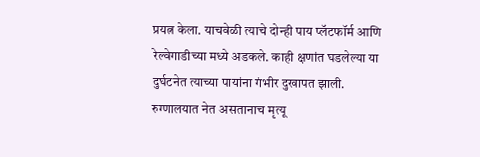प्रयत्न केला. याचवेळी त्याचे दोन्ही पाय प्लॅटफॉर्म आणि रेल्वेगाडीच्या मध्ये अडकले. काही क्षणांत घडलेल्या या दुर्घटनेत त्याच्या पायांना गंभीर दुखापत झाली.
रुग्णालयात नेत असतानाच मृत्यू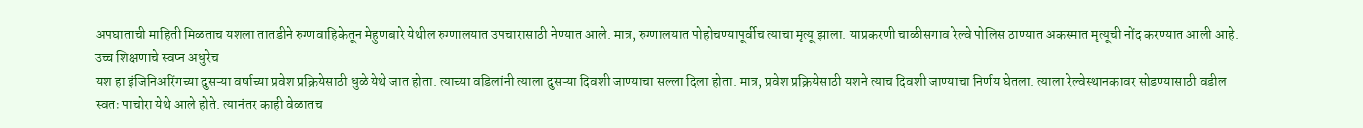अपघाताची माहिती मिळताच यशला तातडीने रुग्णवाहिकेतून मेहुणबारे येथील रुग्णालयात उपचारासाठी नेण्यात आले. मात्र, रुग्णालयात पोहोचण्यापूर्वीच त्याचा मृत्यू झाला. याप्रकरणी चाळीसगाव रेल्वे पोलिस ठाण्यात अकस्मात मृत्यूची नोंद करण्यात आली आहे.
उच्च शिक्षणाचे स्वप्न अधुरेच
यश हा इंजिनिअरिंगच्या दुसऱ्या वर्षाच्या प्रवेश प्रक्रियेसाठी धुळे येथे जात होता. त्याच्या वडिलांनी त्याला दुसऱ्या दिवशी जाण्याचा सल्ला दिला होता. मात्र, प्रवेश प्रक्रियेसाठी यशने त्याच दिवशी जाण्याचा निर्णय घेतला. त्याला रेल्वेस्थानकावर सोडण्यासाठी वडील स्वतः पाचोरा येथे आले होते. त्यानंतर काही वेळातच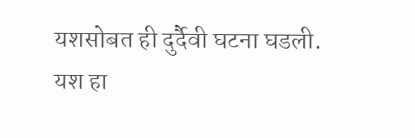यशसोबत ही दुर्दैवी घटना घडली.
यश हा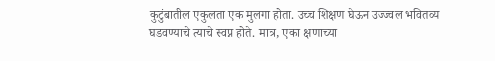कुटुंबातील एकुलता एक मुलगा होता. उच्च शिक्षण घेऊन उज्ज्वल भवितव्य घडवण्याचे त्याचे स्वप्न होते. मात्र, एका क्षणाच्या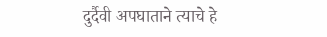दुर्दैवी अपघाताने त्याचे हे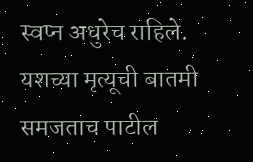स्वप्न अधुरेच राहिले. यशच्या मृत्यूची बातमी समजताच पाटील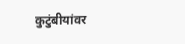कुटुंबीयांवर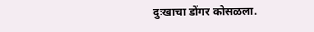दुःखाचा डोंगर कोसळला.